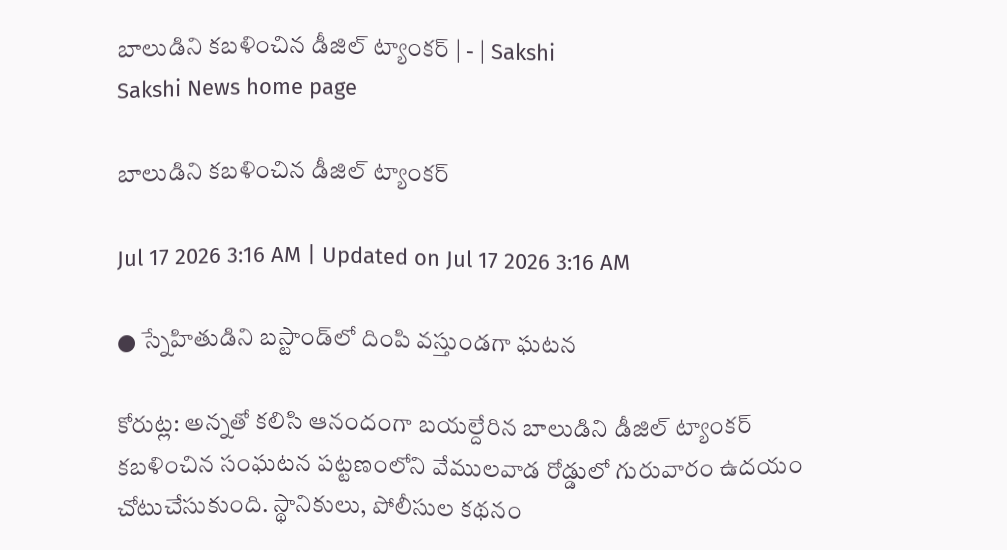బాలుడిని కబళించిన డీజిల్‌ ట్యాంకర్‌ | - | Sakshi
Sakshi News home page

బాలుడిని కబళించిన డీజిల్‌ ట్యాంకర్‌

Jul 17 2026 3:16 AM | Updated on Jul 17 2026 3:16 AM

● స్నేహితుడిని బస్టాండ్‌లో దింపి వస్తుండగా ఘటన

కోరుట్ల: అన్నతో కలిసి ఆనందంగా బయల్దేరిన బాలుడిని డీజిల్‌ ట్యాంకర్‌ కబళించిన సంఘటన పట్టణంలోని వేములవాడ రోడ్డులో గురువారం ఉదయం చోటుచేసుకుంది. స్థానికులు, పోలీసుల కథనం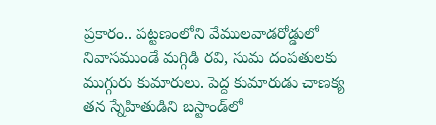ప్రకారం.. పట్టణంలోని వేములవాడరోడ్డులో నివాసముండే మగ్గిడి రవి, సుమ దంపతులకు ముగ్గురు కుమారులు. పెద్ద కుమారుడు చాణక్య తన స్నేహితుడిని బస్టాండ్‌లో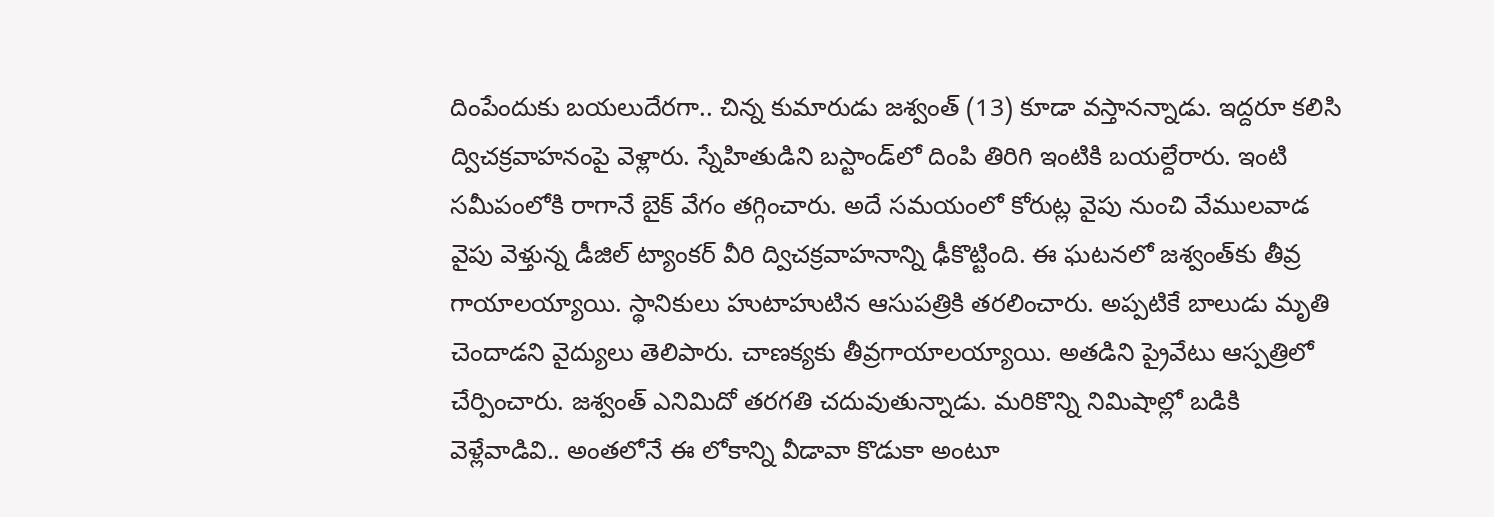దింపేందుకు బయలుదేరగా.. చిన్న కుమారుడు జశ్వంత్‌ (13) కూడా వస్తానన్నాడు. ఇద్దరూ కలిసి ద్విచక్రవాహనంపై వెళ్లారు. స్నేహితుడిని బస్టాండ్‌లో దింపి తిరిగి ఇంటికి బయల్దేరారు. ఇంటి సమీపంలోకి రాగానే బైక్‌ వేగం తగ్గించారు. అదే సమయంలో కోరుట్ల వైపు నుంచి వేములవాడ వైపు వెళ్తున్న డీజిల్‌ ట్యాంకర్‌ వీరి ద్విచక్రవాహనాన్ని ఢీకొట్టింది. ఈ ఘటనలో జశ్వంత్‌కు తీవ్ర గాయాలయ్యాయి. స్థానికులు హుటాహుటిన ఆసుపత్రికి తరలించారు. అప్పటికే బాలుడు మృతి చెందాడని వైద్యులు తెలిపారు. చాణక్యకు తీవ్రగాయాలయ్యాయి. అతడిని ప్రైవేటు ఆస్పత్రిలో చేర్పించారు. జశ్వంత్‌ ఎనిమిదో తరగతి చదువుతున్నాడు. మరికొన్ని నిమిషాల్లో బడికి వెళ్లేవాడివి.. అంతలోనే ఈ లోకాన్ని వీడావా కొడుకా అంటూ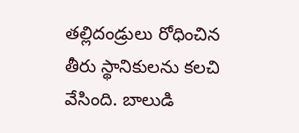తల్లిదండ్రులు రోధించిన తీరు స్థానికులను కలచి వేసింది. బాలుడి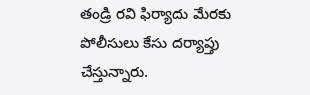తండ్రి రవి ఫిర్యాదు మేరకు పోలీసులు కేసు దర్యాప్తు చేస్తున్నారు.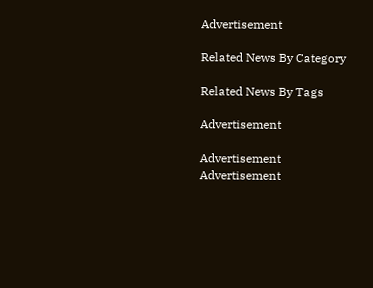Advertisement

Related News By Category

Related News By Tags

Advertisement

Advertisement
Advertisement